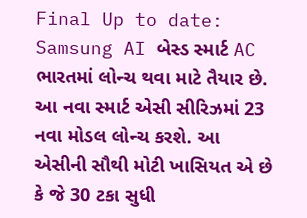Final Up to date:
Samsung AI બેસ્ડ સ્માર્ટ AC ભારતમાં લોન્ચ થવા માટે તૈયાર છે. આ નવા સ્માર્ટ એસી સીરિઝમાં 23 નવા મોડલ લોન્ચ કરશે. આ એસીની સૌથી મોટી ખાસિયત એ છે કે જે 30 ટકા સુધી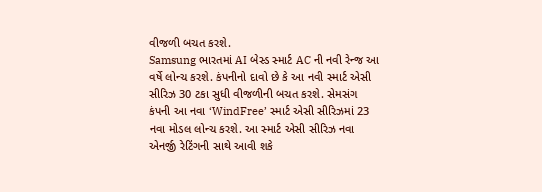વીજળી બચત કરશે.
Samsung ભારતમાં AI બેસ્ડ સ્માર્ટ AC ની નવી રેન્જ આ વર્ષે લોન્ચ કરશે. કંપનીનો દાવો છે કે આ નવી સ્માર્ટ એસી સીરિઝ 30 ટકા સુધી વીજળીની બચત કરશે. સેમસંગ કંપની આ નવા ‘WindFree’ સ્માર્ટ એસી સીરિઝમાં 23 નવા મોડલ લોન્ચ કરશે. આ સ્માર્ટ એસી સીરિઝ નવા એનર્જી રેટિંગની સાથે આવી શકે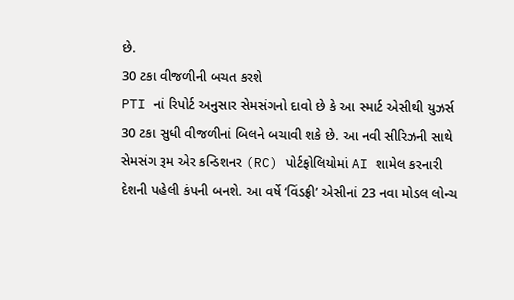છે.
30 ટકા વીજળીની બચત કરશે
PTI નાં રિપોર્ટ અનુસાર સેમસંગનો દાવો છે કે આ સ્માર્ટ એસીથી યુઝર્સ 30 ટકા સુધી વીજળીનાં બિલને બચાવી શકે છે. આ નવી સીરિઝની સાથે સેમસંગ રૂમ એર કન્ડિશનર (RC) પોર્ટફોલિયોમાં AI શામેલ કરનારી દેશની પહેલી કંપની બનશે. આ વર્ષે ‘વિંડફ્રી’ એસીનાં 23 નવા મોડલ લોન્ચ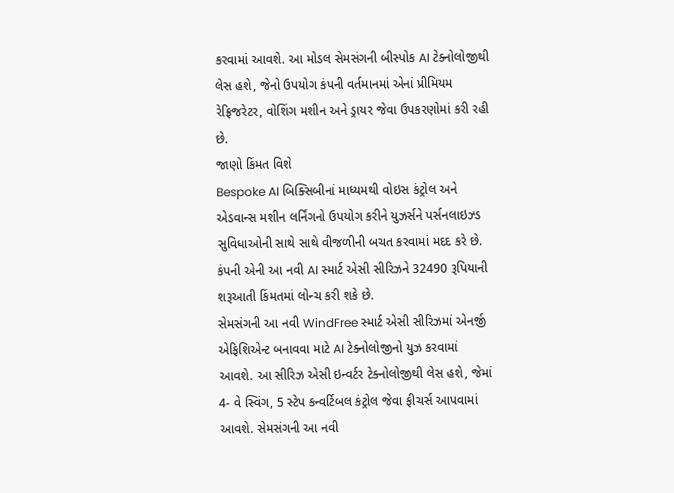કરવામાં આવશે. આ મોડલ સેમસંગની બીસ્પોક AI ટેક્નોલોજીથી લેસ હશે, જેનો ઉપયોગ કંપની વર્તમાનમાં એનાં પ્રીમિયમ રેફ્રિજરેટર, વોશિંગ મશીન અને ડ્રાયર જેવા ઉપકરણોમાં કરી રહી છે.
જાણો કિંમત વિશે
Bespoke AI બિક્સિબીનાં માધ્યમથી વોઇસ કંટ્રોલ અને એડવાન્સ મશીન લર્નિંગનો ઉપયોગ કરીને યુઝર્સને પર્સનલાઇઝ્ડ સુવિધાઓની સાથે સાથે વીજળીની બચત કરવામાં મદદ કરે છે. કંપની એની આ નવી AI સ્માર્ટ એસી સીરિઝને 32490 રૂપિયાની શરૂઆતી કિંમતમાં લોન્ચ કરી શકે છે.
સેમસંગની આ નવી WindFree સ્માર્ટ એસી સીરિઝમાં એનર્જી એફિશિએન્ટ બનાવવા માટે AI ટેક્નોલોજીનો યુઝ કરવામાં આવશે. આ સીરિઝ એસી ઇન્વર્ટર ટેક્નોલોજીથી લેસ હશે, જેમાં 4- વે સ્વિંગ, 5 સ્ટેપ કન્વર્ટિબલ કંટ્રોલ જેવા ફીચર્સ આપવામાં આવશે. સેમસંગની આ નવી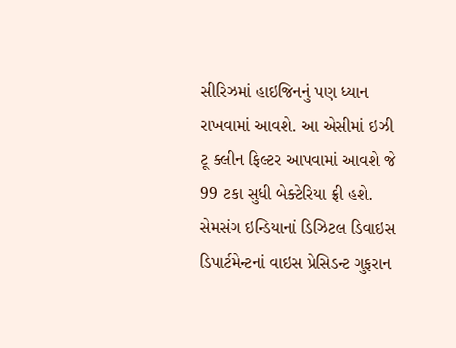સીરિઝમાં હાઇજિનનું પણ ધ્યાન રાખવામાં આવશે. આ એસીમાં ઇઝી ટૂ ક્લીન ફિલ્ટર આપવામાં આવશે જે 99 ટકા સુધી બેક્ટેરિયા ફ્રી હશે.
સેમસંગ ઇન્ડિયાનાં ડિઝિટલ ડિવાઇસ ડિપાર્ટમેન્ટનાં વાઇસ પ્રેસિડન્ટ ગુફરાન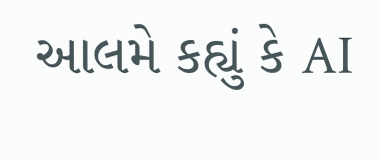આલમે કહ્યું કે AI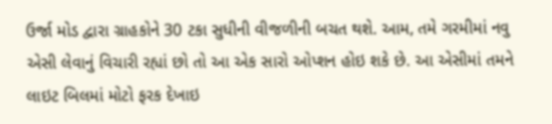ઉર્જા મોડ દ્વારા ગ્રાહકોને 30 ટકા સુધીની વીજળીની બચત થશે. આમ, તમે ગરમીમાં નવુ એસી લેવાનું વિચારી રહ્યાં છો તો આ એક સારો ઓપ્શન હોઇ શકે છે. આ એસીમાં તમને લાઇટ બિલમાં મોટો ફરક દેખાઇ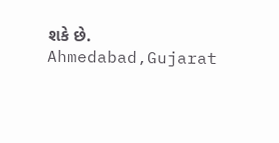શકે છે.
Ahmedabad,Gujarat